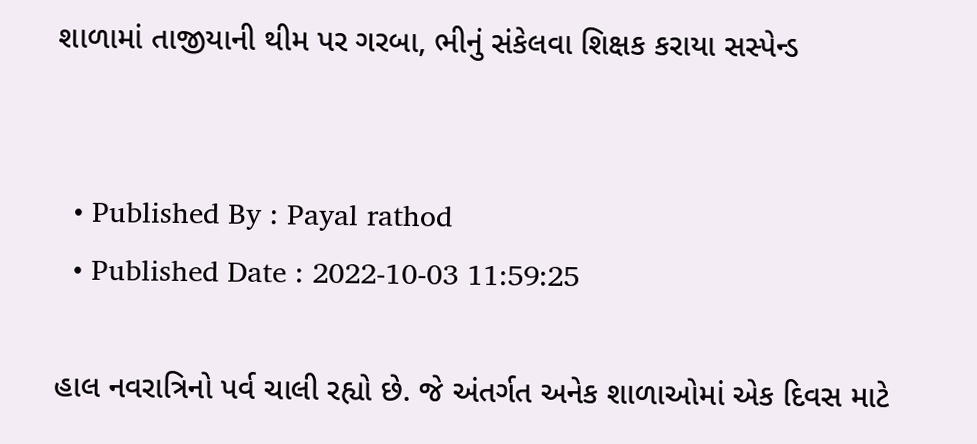શાળામાં તાજીયાની થીમ પર ગરબા, ભીનું સંકેલવા શિક્ષક કરાયા સસ્પેન્ડ


  • Published By : Payal rathod
  • Published Date : 2022-10-03 11:59:25

હાલ નવરાત્રિનો પર્વ ચાલી રહ્યો છે. જે અંતર્ગત અનેક શાળાઓમાં એક દિવસ માટે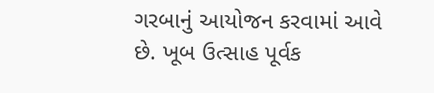ગરબાનું આયોજન કરવામાં આવે છે. ખૂબ ઉત્સાહ પૂર્વક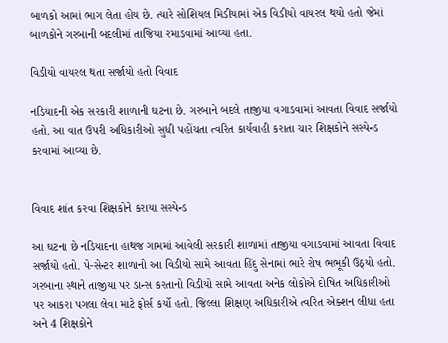બાળકો આમાં ભાગ લેતા હોય છે. ત્યારે સોશિયલ મિડીયામાં એક વિડીયો વાયરલ થયો હતો જેમાં બાળકોને ગરબાની બદલીમાં તાજિયા રમાડવામાં આવ્યા હતા.

વિડીયો વાયરલ થતા સર્જાયો હતો વિવાદ

નડિયાદની એક સરકારી શાળાની ઘટના છે. ગરબાને બદલે તાજીયા વગાડવામાં આવતા વિવાદ સર્જાયો હતો. આ વાત ઉપરી અધિકારીઓ સુધી પહોંચતા ત્વરિત કાર્યવાહી કરાતા ચાર શિક્ષકોને સસ્પેન્ડ કરવામાં આવ્યા છે.


વિવાદ શાંત કરવા શિક્ષકોને કરાયા સસ્પેન્ડ

આ ઘટના છે નડિયાદના હાથજ ગામમાં આવેલી સરકારી શાળામાં તાજીયા વગાડવામાં આવતા વિવાદ સર્જાયો હતો. પે-સેન્ટર શાળાનો આ વિડીયો સામે આવતા હિંદુ સેનામાં ભારે રોષ ભભૂકી ઉઠ્યો હતો. ગરબાના સ્થાને તાજીયા પર ડાન્સ કરતાનો વિડીયો સામે આવતા અનેક લોકોએ દોષિત અધિકારીઓ પર આકરા પગલા લેવા માટે ફોર્સ કર્યો હતો. જિલ્લા શિક્ષણ અધિકારીએ ત્વરિત એક્શન લીધા હતા અને 4 શિક્ષકોને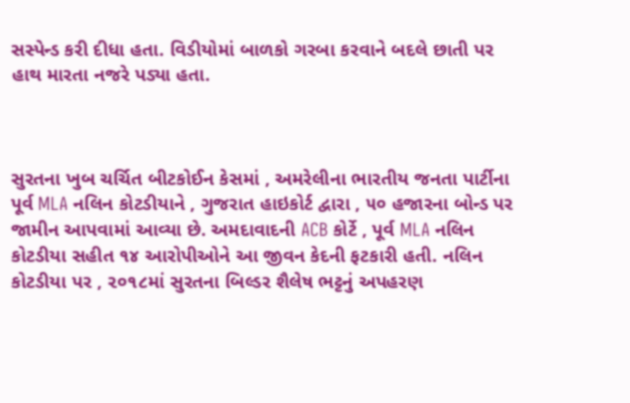સસ્પેન્ડ કરી દીધા હતા. વિડીયોમાં બાળકો ગરબા કરવાને બદલે છાતી પર હાથ મારતા નજરે પડ્યા હતા.



સુરતના ખુબ ચર્ચિત બીટકોઈન કેસમાં , અમરેલીના ભારતીય જનતા પાર્ટીના પૂર્વ MLA નલિન કોટડીયાને , ગુજરાત હાઇકોર્ટ દ્વારા , ૫૦ હજારના બોન્ડ પર જામીન આપવામાં આવ્યા છે. અમદાવાદની ACB કોર્ટે , પૂર્વ MLA નલિન કોટડીયા સહીત ૧૪ આરોપીઓને આ જીવન કેદની ફટકારી હતી. નલિન કોટડીયા પર , ૨૦૧૮માં સુરતના બિલ્ડર શૈલેષ ભટ્ટનું અપહરણ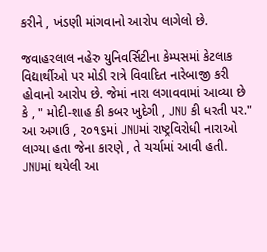કરીને , ખંડણી માંગવાનો આરોપ લાગેલો છે.

જવાહરલાલ નહેરુ યુનિવર્સિટીના કેમ્પસમાં કેટલાક વિદ્યાર્થીઓ પર મોડી રાત્રે વિવાદિત નારેબાજી કરી હોવાનો આરોપ છે. જેમાં નારા લગાવવામાં આવ્યા છે કે , " મોદી-શાહ કી કબર ખુદેગી , JNU કી ધરતી પર." આ અગાઉ , ૨૦૧૬માં JNUમાં રાષ્ટ્રવિરોધી નારાઓ લાગ્યા હતા જેના કારણે , તે ચર્ચામાં આવી હતી. JNUમાં થયેલી આ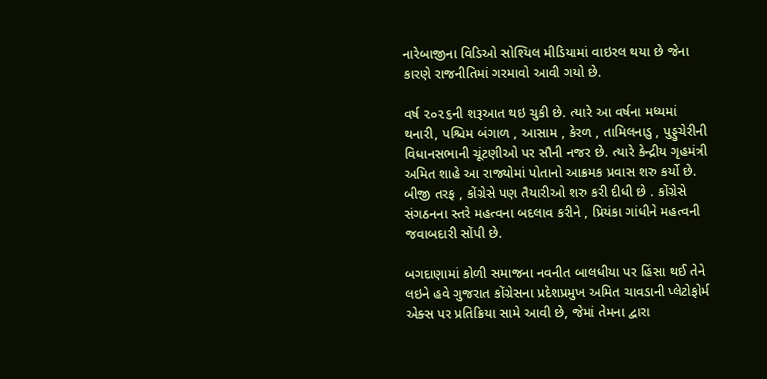નારેબાજીના વિડિઓ સોશ્યિલ મીડિયામાં વાઇરલ થયા છે જેના કારણે રાજનીતિમાં ગરમાવો આવી ગયો છે.

વર્ષ ૨૦૨૬ની શરૂઆત થઇ ચુકી છે. ત્યારે આ વર્ષના મધ્યમાં થનારી, પશ્ચિમ બંગાળ , આસામ , કેરળ , તામિલનાડુ , પુડ્ડુચેરીની વિધાનસભાની ચૂંટણીઓ પર સૌની નજર છે. ત્યારે કેન્દ્રીય ગૃહમંત્રી અમિત શાહે આ રાજ્યોમાં પોતાનો આક્રમક પ્રવાસ શરુ કર્યો છે. બીજી તરફ , કોંગ્રેસે પણ તૈયારીઓ શરુ કરી દીધી છે . કોંગ્રેસે સંગઠનના સ્તરે મહત્વના બદલાવ કરીને , પ્રિયંકા ગાંધીને મહત્વની જવાબદારી સોંપી છે.

બગદાણામાં કોળી સમાજના નવનીત બાલધીયા પર હિંસા થઈ તેને લઇને હવે ગુજરાત કોંગ્રેસના પ્રદેશપ્રમુખ અમિત ચાવડાની પ્લેટોફોર્મ એક્સ પર પ્રતિક્રિયા સામે આવી છે, જેમાં તેમના દ્વારા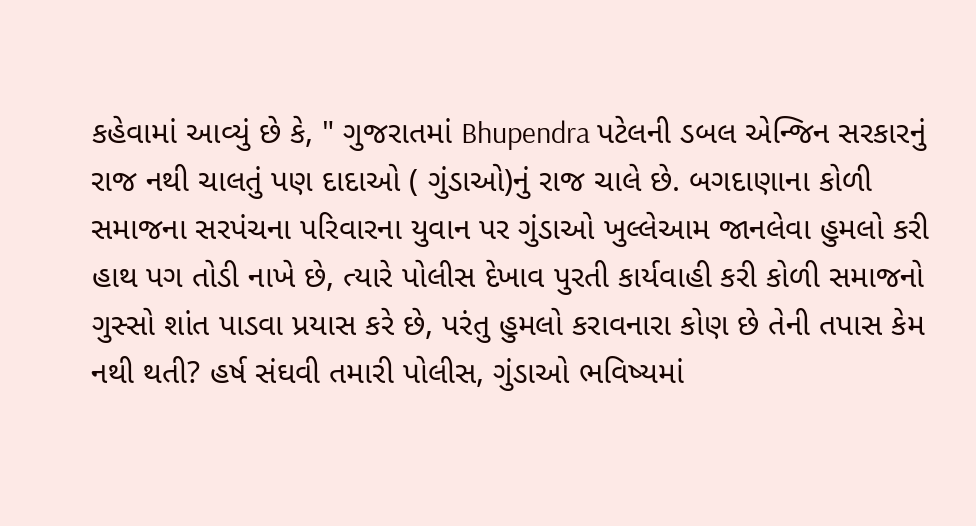કહેવામાં આવ્યું છે કે, " ગુજરાતમાં Bhupendra પટેલની ડબલ એન્જિન સરકારનું રાજ નથી ચાલતું પણ દાદાઓ ( ગુંડાઓ)નું રાજ ચાલે છે. બગદાણાના કોળી સમાજના સરપંચના પરિવારના યુવાન પર ગુંડાઓ ખુલ્લેઆમ જાનલેવા હુમલો કરી હાથ પગ તોડી નાખે છે, ત્યારે પોલીસ દેખાવ પુરતી કાર્યવાહી કરી કોળી સમાજનો ગુસ્સો શાંત પાડવા પ્રયાસ કરે છે, પરંતુ હુમલો કરાવનારા કોણ છે તેની તપાસ કેમ નથી થતી? હર્ષ સંઘવી તમારી પોલીસ, ગુંડાઓ ભવિષ્યમાં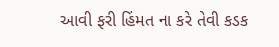આવી ફરી હિંમત ના કરે તેવી કડક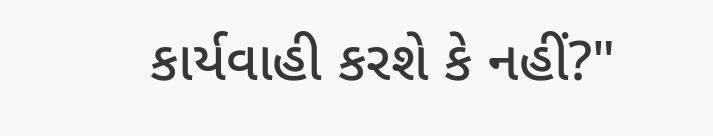કાર્યવાહી કરશે કે નહીં?"